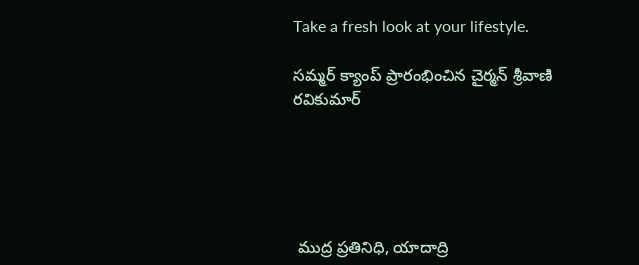Take a fresh look at your lifestyle.

సమ్మర్ క్యాంప్ ప్రారంభించిన చైర్మన్ శ్రీవాణి రవికుమార్





 ముద్ర ప్రతినిధి, యాదాద్రి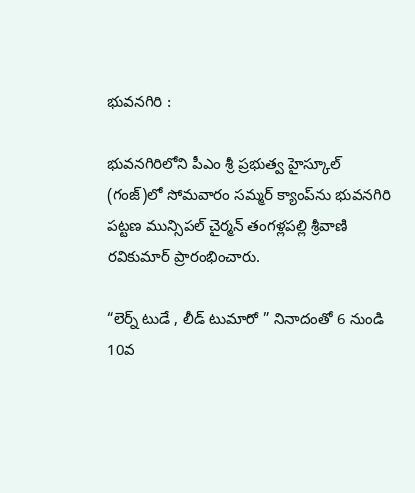భువనగిరి :

భువనగిరిలోని పీఎం శ్రీ ప్రభుత్వ హైస్కూల్ (గంజ్)లో సోమవారం సమ్మర్ క్యాంప్‌ను భువనగిరి పట్టణ మున్సిపల్ చైర్మన్ తంగళ్లపల్లి శ్రీవాణి రవికుమార్ ప్రారంభించారు.

“లెర్న్ టుడే , లీడ్ టుమారో ” నినాదంతో 6 నుండి 10వ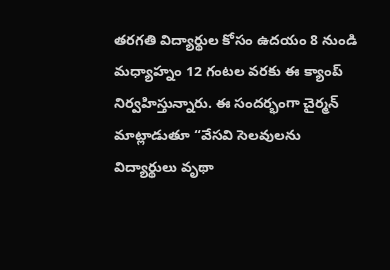తరగతి విద్యార్థుల కోసం ఉదయం 8 నుండి మధ్యాహ్నం 12 గంటల వరకు ఈ క్యాంప్ నిర్వహిస్తున్నారు. ఈ సందర్భంగా చైర్మన్ మాట్లాడుతూ “వేసవి సెలవులను విద్యార్థులు వృథా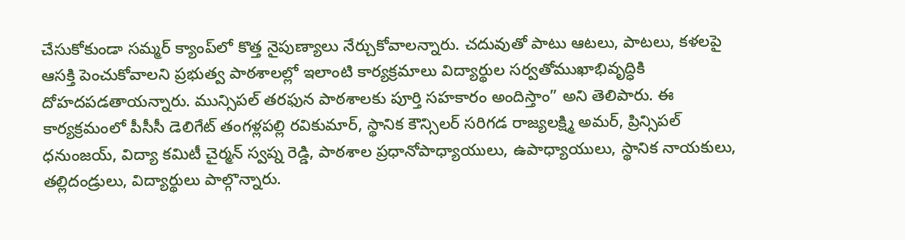చేసుకోకుండా సమ్మర్ క్యాంప్‌లో కొత్త నైపుణ్యాలు నేర్చుకోవాలన్నారు. చదువుతో పాటు ఆటలు, పాటలు, కళలపై ఆసక్తి పెంచుకోవాలని ప్రభుత్వ పాఠశాలల్లో ఇలాంటి కార్యక్రమాలు విద్యార్థుల సర్వతోముఖాభివృద్ధికి దోహదపడతాయన్నారు. మున్సిపల్ తరఫున పాఠశాలకు పూర్తి సహకారం అందిస్తాం” అని తెలిపారు. ఈ కార్యక్రమంలో పీసీసీ డెలిగేట్ తంగళ్లపల్లి రవికుమార్, స్థానిక కౌన్సిలర్ సరిగడ రాజ్యలక్ష్మి అమర్, ప్రిన్సిపల్ ధనుంజయ్, విద్యా కమిటీ చైర్మన్ స్వప్న రెడ్డి, పాఠశాల ప్రధానోపాధ్యాయులు, ఉపాధ్యాయులు, స్థానిక నాయకులు, తల్లిదండ్రులు, విద్యార్థులు పాల్గొన్నారు.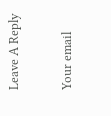Leave A Reply

Your email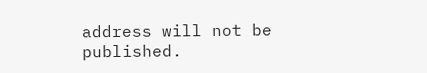address will not be published.